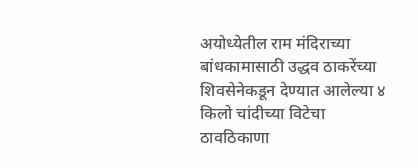अयोध्येतील राम मंदिराच्या बांधकामासाठी उद्धव ठाकरेंच्या शिवसेनेकडून देण्यात आलेल्या ४ किलो चांदीच्या विटेचा ठावठिकाणा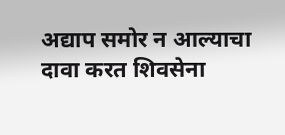अद्याप समोर न आल्याचा दावा करत शिवसेना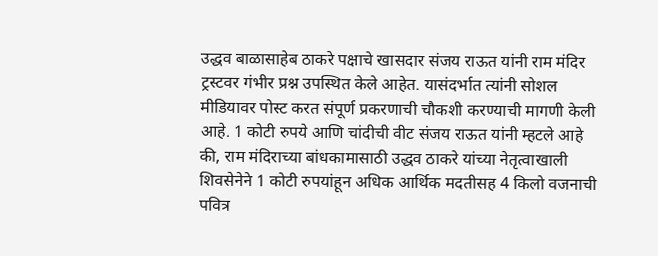उद्धव बाळासाहेब ठाकरे पक्षाचे खासदार संजय राऊत यांनी राम मंदिर ट्रस्टवर गंभीर प्रश्न उपस्थित केले आहेत. यासंदर्भात त्यांनी सोशल मीडियावर पोस्ट करत संपूर्ण प्रकरणाची चौकशी करण्याची मागणी केली आहे. 1 कोटी रुपये आणि चांदीची वीट संजय राऊत यांनी म्हटले आहे की, राम मंदिराच्या बांधकामासाठी उद्धव ठाकरे यांच्या नेतृत्वाखाली शिवसेनेने 1 कोटी रुपयांहून अधिक आर्थिक मदतीसह 4 किलो वजनाची पवित्र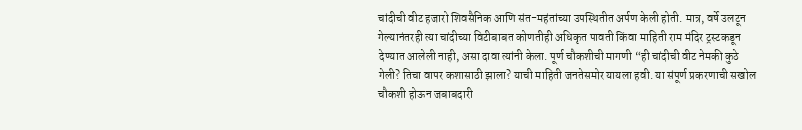चांदीची वीट हजारो शिवसैनिक आणि संत-महंतांच्या उपस्थितीत अर्पण केली होती. मात्र, वर्षे उलटून गेल्यानंतरही त्या चांदीच्या विटीबाबत कोणतीही अधिकृत पावती किंवा माहिती राम मंदिर ट्रस्टकडून देण्यात आलेली नाही, असा दावा त्यांनी केला. पूर्ण चौकशीची मागणी “ही चांदीची वीट नेमकी कुठे गेली? तिचा वापर कशासाठी झाला? याची माहिती जनतेसमोर यायला हवी. या संपूर्ण प्रकरणाची सखोल चौकशी होऊन जबाबदारी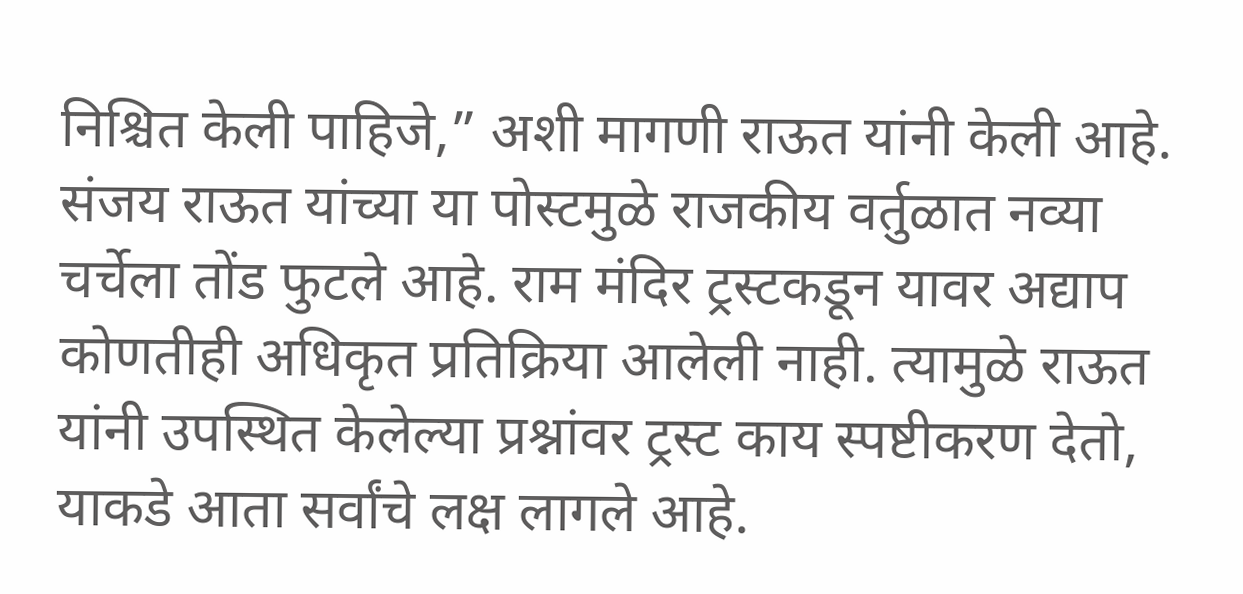निश्चित केली पाहिजे,” अशी मागणी राऊत यांनी केली आहे. संजय राऊत यांच्या या पोस्टमुळे राजकीय वर्तुळात नव्या चर्चेला तोंड फुटले आहे. राम मंदिर ट्रस्टकडून यावर अद्याप कोणतीही अधिकृत प्रतिक्रिया आलेली नाही. त्यामुळे राऊत यांनी उपस्थित केलेल्या प्रश्नांवर ट्रस्ट काय स्पष्टीकरण देतो, याकडे आता सर्वांचे लक्ष लागले आहे.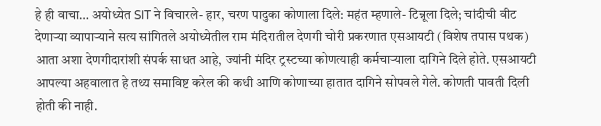हे ही वाचा… अयोध्येत SIT ने विचारले- हार, चरण पादुका कोणाला दिले: महंत म्हणाले- टिन्नूला दिले; चांदीची वीट देणाऱ्या व्यापाऱ्याने सत्य सांगितले अयोध्येतील राम मंदिरातील देणगी चोरी प्रकरणात एसआयटी (विशेष तपास पथक) आता अशा देणगीदारांशी संपर्क साधत आहे, ज्यांनी मंदिर ट्रस्टच्या कोणत्याही कर्मचाऱ्याला दागिने दिले होते. एसआयटी आपल्या अहवालात हे तथ्य समाविष्ट करेल की कधी आणि कोणाच्या हातात दागिने सोपवले गेले. कोणती पावती दिली होती की नाही.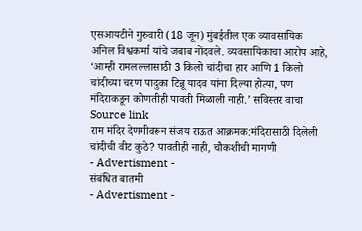एसआयटीने गुरुवारी (18 जून) मुंबईतील एक व्यावसायिक अनिल विश्वकर्मा यांचे जबाब नोंदवले. व्यवसायिकाचा आरोप आहे, ‘आम्ही रामलल्लासाठी 3 किलो चांदीचा हार आणि 1 किलो चांदीच्या चरण पादुका टिन्नू यादव यांना दिल्या होत्या, पण मंदिराकडून कोणतीही पावती मिळाली नाही.’ सविस्तर वाचा
Source link
राम मंदिर देणगीवरून संजय राऊत आक्रमक:मंदिरासाठी दिलेली चांदीची वीट कुठे? पावतीही नाही, चौकशीची मागणी
- Advertisment -
संबंधित बातमी
- Advertisment -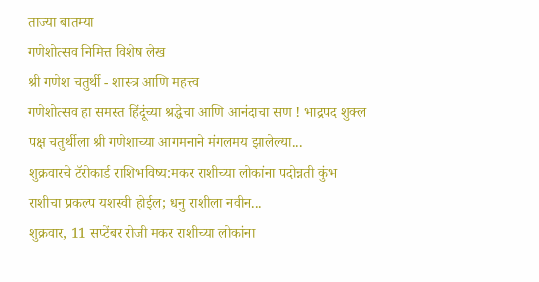ताज्या बातम्या
गणेशोत्सव निमित्त विशेष लेख
श्री गणेश चतुर्थी - शास्त्र आणि महत्त्व
गणेशोत्सव हा समस्त हिंदूंच्या श्रद्धेचा आणि आनंदाचा सण ! भाद्रपद शुक्ल पक्ष चतुर्थीला श्री गणेशाच्या आगमनाने मंगलमय झालेल्या...
शुक्रवारचे टॅरोकार्ड राशिभविष्य:मकर राशीच्या लोकांना पदोन्नती कुंभ राशीचा प्रकल्प यशस्वी होईल; धनु राशीला नवीन...
शुक्रवार, 11 सप्टेंबर रोजी मकर राशीच्या लोकांना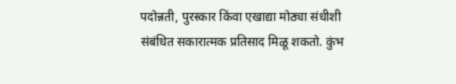पदोन्नती, पुरस्कार किंवा एखाद्या मोठ्या संधीशी संबंधित सकारात्मक प्रतिसाद मिळू शकतो. कुंभ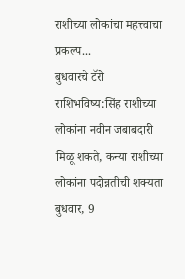राशीच्या लोकांचा महत्त्वाचा प्रकल्प...
बुधवारचे टॅरो राशिभविष्य:सिंह राशीच्या लोकांना नवीन जबाबदारी मिळू शकते, कन्या राशीच्या लोकांना पदोन्नतीची शक्यता
बुधवार, 9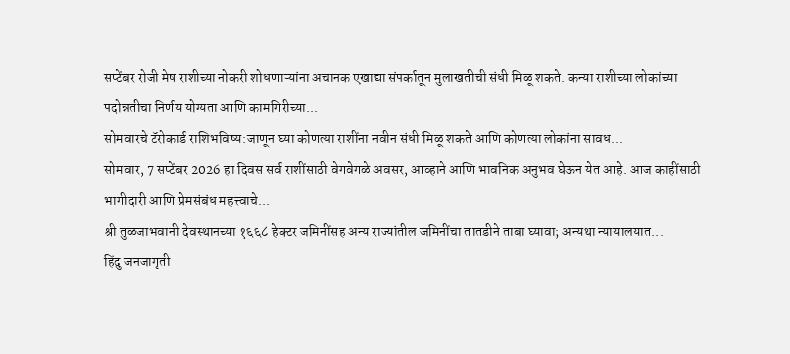सप्टेंबर रोजी मेष राशीच्या नोकरी शोधणाऱ्यांना अचानक एखाद्या संपर्कातून मुलाखतीची संधी मिळू शकते. कन्या राशीच्या लोकांच्या पदोन्नतीचा निर्णय योग्यता आणि कामगिरीच्या...
सोमवारचे टॅरोकार्ड राशिभविष्य:जाणून घ्या कोणत्या राशींना नवीन संधी मिळू शकते आणि कोणत्या लोकांना सावध...
सोमवार, 7 सप्टेंबर 2026 हा दिवस सर्व राशींसाठी वेगवेगळे अवसर, आव्हाने आणि भावनिक अनुभव घेऊन येत आहे. आज काहींसाठी भागीदारी आणि प्रेमसंबंध महत्त्वाचे...
श्री तुळजाभवानी देवस्थानच्या १६६८ हेक्टर जमिनींसह अन्य राज्यांतील जमिनींचा तातडीने ताबा घ्यावा; अन्यथा न्यायालयात...
हिंदु जनजागृती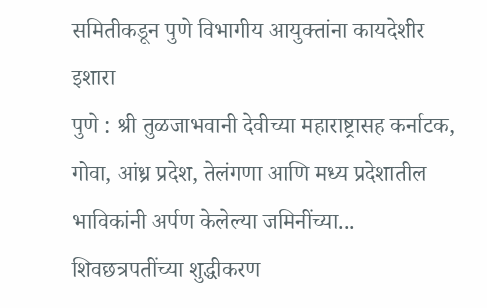समितीकडून पुणे विभागीय आयुक्तांना कायदेशीर इशारा
पुणे : श्री तुळजाभवानी देवीच्या महाराष्ट्रासह कर्नाटक, गोवा, आंध्र प्रदेश, तेलंगणा आणि मध्य प्रदेशातील भाविकांनी अर्पण केलेल्या जमिनींच्या...
शिवछत्रपतींच्या शुद्धीकरण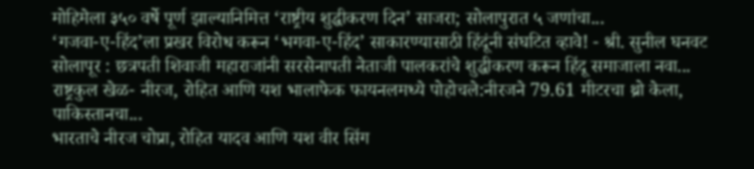मोहिमेला ३५० वर्षे पूर्ण झाल्यानिमित्त ‘राष्ट्रीय शुद्धीकरण दिन’ साजरा; सोलापुरात ५ जणांचा...
‘गजवा-ए-हिंद’ला प्रखर विरोध करून ‘भगवा-ए-हिंद’ साकारण्यासाठी हिंदूंनी संघटित व्हावे! - श्री. सुनील घनवट
सोलापूर : छत्रपती शिवाजी महाराजांनी सरसेनापती नेताजी पालकरांचे शुद्धीकरण करून हिंदू समाजाला नवा...
राष्ट्रकुल खेळ- नीरज, रोहित आणि यश भालाफेक फायनलमध्ये पोहोचले:नीरजने 79.61 मीटरचा थ्रो केला, पाकिस्तानचा...
भारताचे नीरज चोप्रा, रोहित यादव आणि यश वीर सिंग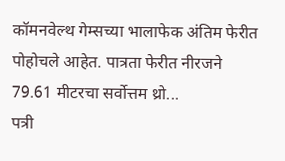कॉमनवेल्थ गेम्सच्या भालाफेक अंतिम फेरीत पोहोचले आहेत. पात्रता फेरीत नीरजने 79.61 मीटरचा सर्वोत्तम थ्रो...
पत्री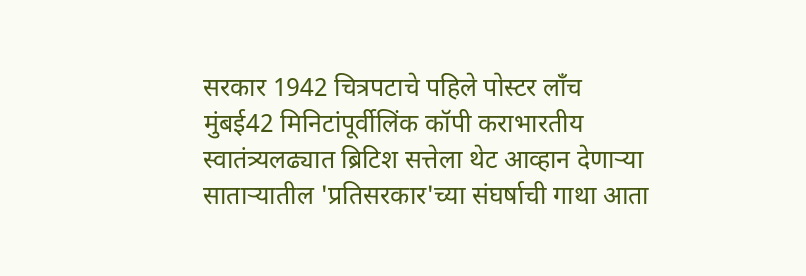सरकार 1942 चित्रपटाचे पहिले पोस्टर लाँच
मुंबई42 मिनिटांपूर्वीलिंक कॉपी कराभारतीय स्वातंत्र्यलढ्यात ब्रिटिश सत्तेला थेट आव्हान देणाऱ्या साताऱ्यातील 'प्रतिसरकार'च्या संघर्षाची गाथा आता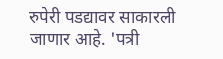रुपेरी पडद्यावर साकारली जाणार आहे. 'पत्री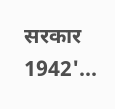सरकार 1942'...